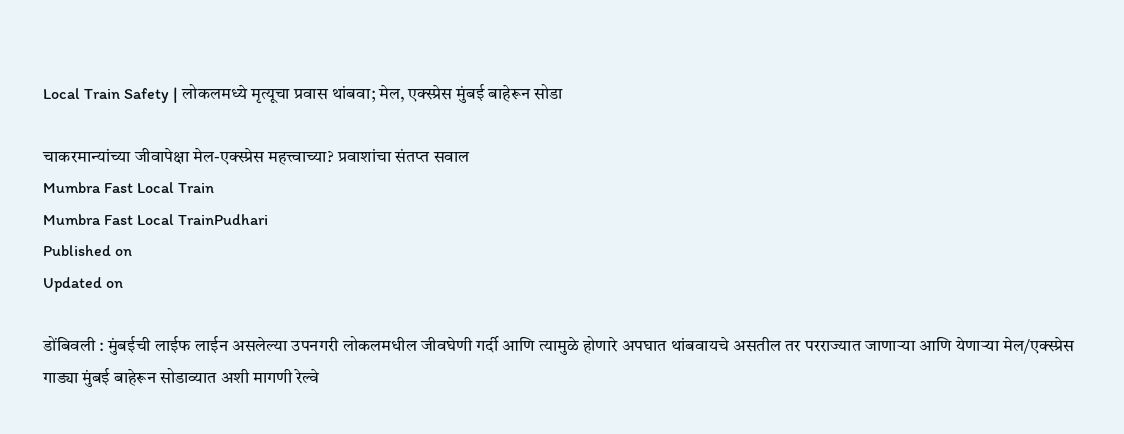Local Train Safety | लोकलमध्ये मृत्यूचा प्रवास थांबवा; मेल, एक्स्प्रेस मुंबई बाहेरून सोडा

चाकरमान्यांच्या जीवापेक्षा मेल-एक्स्प्रेस महत्त्वाच्या? प्रवाशांचा संतप्त सवाल
Mumbra Fast Local Train
Mumbra Fast Local TrainPudhari
Published on
Updated on

डोंबिवली : मुंबईची लाईफ लाईन असलेल्या उपनगरी लोकलमधील जीवघेणी गर्दी आणि त्यामुळे होणारे अपघात थांबवायचे असतील तर परराज्यात जाणाऱ्या आणि येणाऱ्या मेल/एक्स्प्रेस गाड्या मुंबई बाहेरून सोडाव्यात अशी मागणी रेल्वे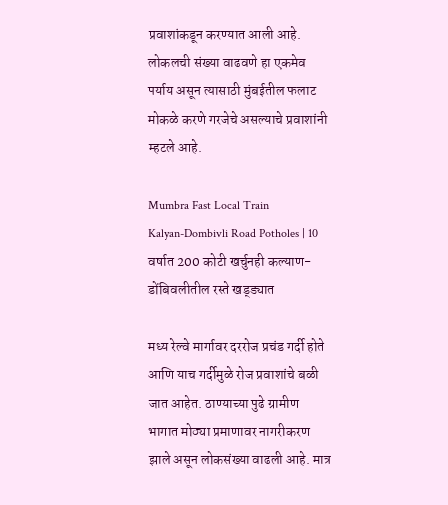प्रवाशांकडून करण्यात आली आहे. लोकलची संख्या वाढवणे हा एकमेव पर्याय असून त्यासाठी मुंबईतील फलाट मोकळे करणे गरजेचे असल्याचे प्रवाशांनी म्हटले आहे.

Mumbra Fast Local Train
Kalyan-Dombivli Road Potholes | 10 वर्षात 200 कोटी खर्चुनही कल्याण-डोंबिवलीतील रस्ते खड्ड्यात

मध्य रेल्वे मार्गावर दररोज प्रचंड गर्दी होते आणि याच गर्दीमुळे रोज प्रवाशांचे बळी जात आहेत. ठाण्याच्या पुढे ग्रामीण भागात मोठ्या प्रमाणावर नागरीकरण झाले असून लोकसंख्या वाढली आहे. मात्र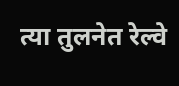त्या तुलनेत रेल्वे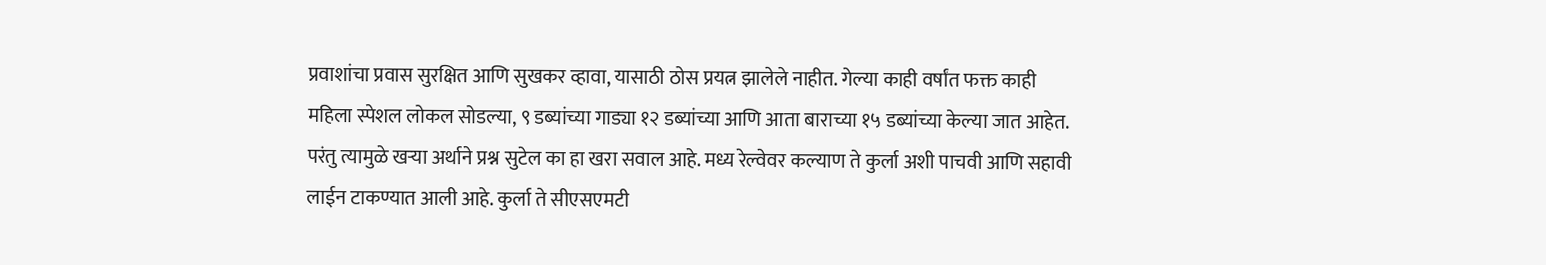प्रवाशांचा प्रवास सुरक्षित आणि सुखकर व्हावा, यासाठी ठोस प्रयत्न झालेले नाहीत. गेल्या काही वर्षांत फक्त काही महिला स्पेशल लोकल सोडल्या, ९ डब्यांच्या गाड्या १२ डब्यांच्या आणि आता बाराच्या १५ डब्यांच्या केल्या जात आहेत. परंतु त्यामुळे खऱ्या अर्थाने प्रश्न सुटेल का हा खरा सवाल आहे. मध्य रेल्वेवर कल्याण ते कुर्ला अशी पाचवी आणि सहावी लाईन टाकण्यात आली आहे. कुर्ला ते सीएसएमटी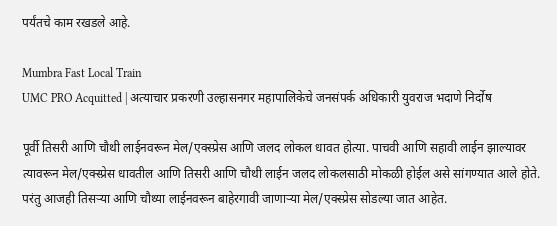पर्यंतचे काम रखडले आहे.

Mumbra Fast Local Train
UMC PRO Acquitted | अत्याचार प्रकरणी उल्हासनगर महापालिकेचे जनसंपर्क अधिकारी युवराज भदाणे निर्दोष

पूर्वी तिसरी आणि चौथी लाईनवरून मेल/एक्स्प्रेस आणि जलद लोकल धावत होत्या. पाचवी आणि सहावी लाईन झाल्यावर त्यावरून मेल/एक्स्प्रेस धावतील आणि तिसरी आणि चौथी लाईन जलद लोकलसाठी मोकळी होईल असे सांगण्यात आले होते. परंतु आजही तिसऱ्या आणि चौथ्या लाईनवरून बाहेरगावी जाणाऱ्या मेल/एक्स्प्रेस सोडल्या जात आहेत.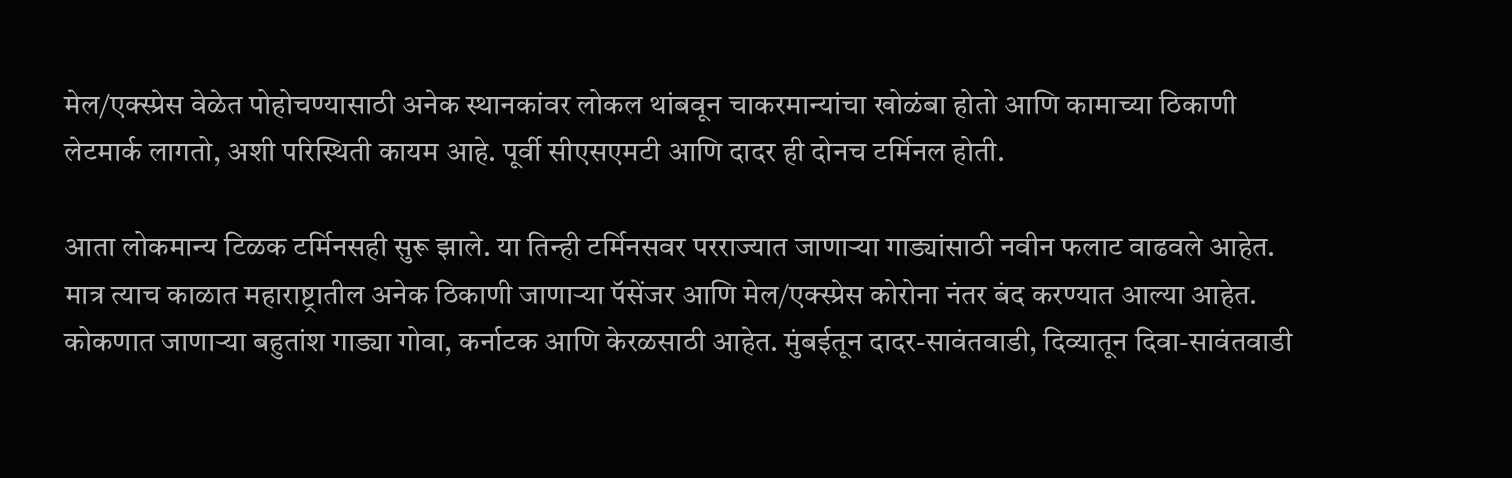मेल/एक्स्प्रेस वेळेत पोहोचण्यासाठी अनेक स्थानकांवर लोकल थांबवून चाकरमान्यांचा खोळंबा होतो आणि कामाच्या ठिकाणी लेटमार्क लागतो, अशी परिस्थिती कायम आहे. पूर्वी सीएसएमटी आणि दादर ही दोनच टर्मिनल होती.

आता लोकमान्य टिळक टर्मिनसही सुरू झाले. या तिन्ही टर्मिनसवर परराज्यात जाणाऱ्या गाड्यांसाठी नवीन फलाट वाढवले आहेत. मात्र त्याच काळात महाराष्ट्रातील अनेक ठिकाणी जाणाऱ्या पॅसेंजर आणि मेल/एक्स्प्रेस कोरोना नंतर बंद करण्यात आल्या आहेत. कोकणात जाणाऱ्या बहुतांश गाड्या गोवा, कर्नाटक आणि केरळसाठी आहेत. मुंबईतून दादर-सावंतवाडी, दिव्यातून दिवा-सावंतवाडी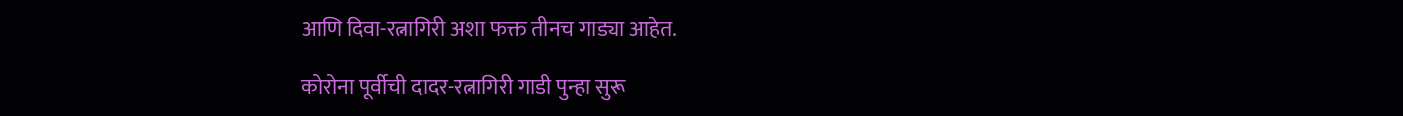आणि दिवा-रत्नागिरी अशा फक्त तीनच गाड्या आहेत.

कोरोना पूर्वीची दादर-रत्नागिरी गाडी पुन्हा सुरू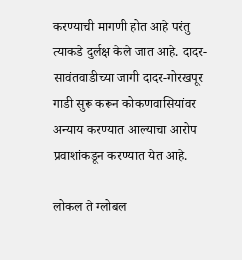करण्याची मागणी होत आहे परंतु त्याकडे दुर्लक्ष केले जात आहे. दादर-सावंतवाडीच्या जागी दादर-गोरखपूर गाडी सुरू करून कोकणवासियांवर अन्याय करण्यात आल्याचा आरोप प्रवाशांकडून करण्यात येत आहे.

लोकल ते ग्लोबल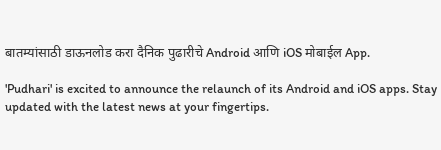बातम्यांसाठी डाऊनलोड करा दैनिक पुढारीचे Android आणि iOS मोबाईल App.

'Pudhari' is excited to announce the relaunch of its Android and iOS apps. Stay updated with the latest news at your fingertips.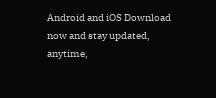Android and iOS Download now and stay updated, anytime,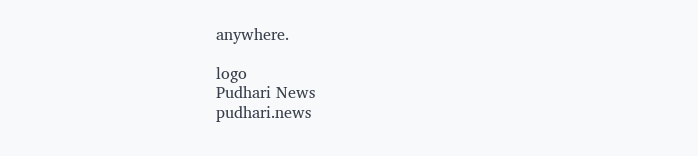anywhere.

logo
Pudhari News
pudhari.news